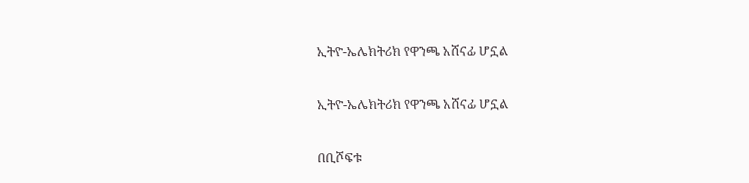ኢትዮ-ኤሌክትሪክ የዋንጫ አሸናፊ ሆኗል

ኢትዮ-ኤሌክትሪክ የዋንጫ አሸናፊ ሆኗል

በቢሾፍቱ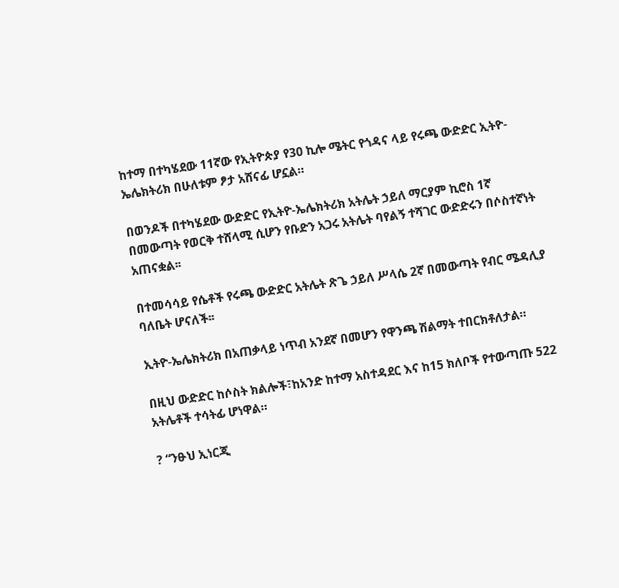ከተማ በተካሄደው 11ኛው የኢትዮጵያ የ30 ኪሎ ሜትር የጎዳና ላይ የሩጫ ውድድር ኢትዮ-ኤሌክትሪክ በሁለቱም ፆታ አሸናፊ ሆኗል።

በወንዶች በተካሄደው ውድድር የኢትዮ-ኤሌክትሪክ አትሌት ኃይለ ማርያም ኪሮስ 1ኛ በመውጣት የወርቅ ተሸላሚ ሲሆን የቡድን አጋሩ አትሌት ባየልኝ ተሻገር ውድድሩን በሶስተኛነት አጠናቋል፡፡

በተመሳሳይ የሴቶች የሩጫ ውድድር አትሌት ጽጌ ኃይለ ሥላሴ 2ኛ በመውጣት የብር ሜዳሊያ ባለቤት ሆናለች፡፡

ኢትዮ-ኤሌክትሪክ በአጠቃላይ ነጥብ አንደኛ በመሆን የዋንጫ ሽልማት ተበርክቶለታል።

በዚህ ውድድር ከሶስት ክልሎች፣ከአንድ ከተማ አስተዳደር እና ከ15 ክለቦች የተውጣጡ 522 አትሌቶች ተሳትፊ ሆነዋል።

? “ንፁህ ኢነርጂ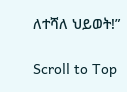ለተሻለ ህይወት!”

Scroll to Top